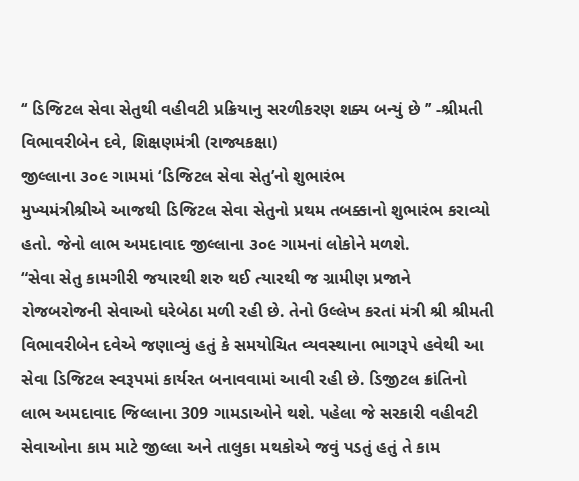‘‘ ડિજિટલ સેવા સેતુથી વહીવટી પ્રક્રિયાનુ સરળીકરણ શક્ય બન્યું છે ’’ -શ્રીમતી વિભાવરીબેન દવે, શિક્ષણમંત્રી (રાજ્યકક્ષા)
જીલ્લાના ૩૦૯ ગામમાં ‘ડિજિટલ સેવા સેતુ’નો શુભારંભ
મુખ્યમંત્રીશ્રીએ આજથી ડિજિટલ સેવા સેતુનો પ્રથમ તબક્કાનો શુભારંભ કરાવ્યો હતો. જેનો લાભ અમદાવાદ જીલ્લાના ૩૦૯ ગામનાં લોકોને મળશે.
“સેવા સેતુ કામગીરી જયારથી શરુ થઈ ત્યારથી જ ગ્રામીણ પ્રજાને રોજબરોજની સેવાઓ ઘરેબેઠા મળી રહી છે. તેનો ઉલ્લેખ કરતાં મંત્રી શ્રી શ્રીમતી વિભાવરીબેન દવેએ જણાવ્યું હતું કે સમયોચિત વ્યવસ્થાના ભાગરૂપે હવેથી આ સેવા ડિજિટલ સ્વરૂપમાં કાર્યરત બનાવવામાં આવી રહી છે. ડિજીટલ ક્રાંતિનો લાભ અમદાવાદ જિલ્લાના 309 ગામડાઓને થશે. પહેલા જે સરકારી વહીવટી સેવાઓના કામ માટે જીલ્લા અને તાલુકા મથકોએ જવું પડતું હતું તે કામ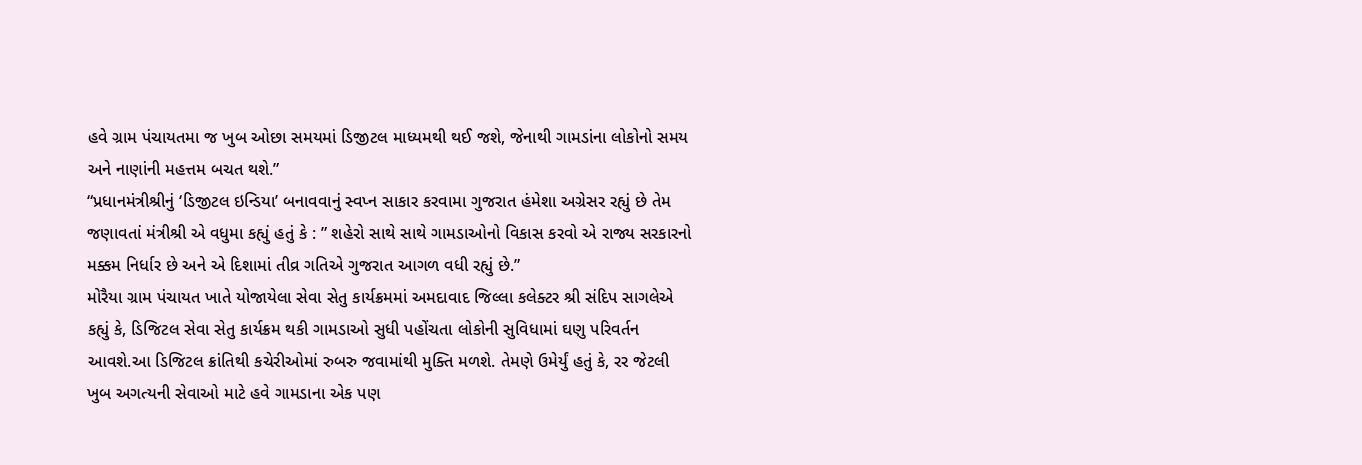હવે ગ્રામ પંચાયતમા જ ખુબ ઓછા સમયમાં ડિજીટલ માધ્યમથી થઈ જશે, જેનાથી ગામડાંના લોકોનો સમય અને નાણાંની મહત્તમ બચત થશે.”
“પ્રધાનમંત્રીશ્રીનું ‘ડિજીટલ ઇન્ડિયા’ બનાવવાનું સ્વપ્ન સાકાર કરવામા ગુજરાત હંમેશા અગ્રેસર રહ્યું છે તેમ જણાવતાં મંત્રીશ્રી એ વધુમા કહ્યું હતું કે : ” શહેરો સાથે સાથે ગામડાઓનો વિકાસ કરવો એ રાજ્ય સરકારનો મક્કમ નિર્ધાર છે અને એ દિશામાં તીવ્ર ગતિએ ગુજરાત આગળ વધી રહ્યું છે.”
મોરૈયા ગ્રામ પંચાયત ખાતે યોજાયેલા સેવા સેતુ કાર્યક્રમમાં અમદાવાદ જિલ્લા કલેક્ટર શ્રી સંદિપ સાગલેએ કહ્યું કે, ડિજિટલ સેવા સેતુ કાર્યક્રમ થકી ગામડાઓ સુધી પહોંચતા લોકોની સુવિધામાં ઘણુ પરિવર્તન આવશે.આ ડિજિટલ ક્રાંતિથી કચેરીઓમાં રુબરુ જવામાંથી મુક્તિ મળશે. તેમણે ઉમેર્યું હતું કે, રર જેટલી ખુબ અગત્યની સેવાઓ માટે હવે ગામડાના એક પણ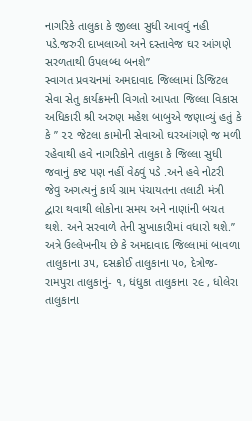નાગરિકે તાલુકા કે જીલ્લા સુધી આવવું નહી પડે.જરુરી દાખલાઓ અને દસ્તાવેજ ઘર આંગણે સરળતાથી ઉપલબ્ધ બનશે”
સ્વાગત પ્રવચનમાં અમદાવાદ જિલ્લામાં ડિજિટલ સેવા સેતુ કાર્યક્રમની વિગતો આપતા જિલ્લા વિકાસ અધિકારી શ્રી અરુણ મહેશ બાબુએ જણાવ્યું હતું કે કે ’’ ૨૨ જેટલા કામોની સેવાઓ ઘરઆંગણે જ મળી રહેવાથી હવે નાગરિકોને તાલુકા કે જિલ્લા સુધી જવાનું કષ્ટ પણ નહીં વેઠવું પડે .અને હવે નોટરી જેવુ અગત્યનું કાર્ય ગ્રામ પંચાયતના તલાટી મંત્રી દ્વારા થવાથી લોકોના સમય અને નાણાંની બચત થશે. અને સરવાળે તેની સુખાકારીમાં વધારો થશે.’’
અત્રે ઉલ્લેખનીય છે કે અમદાવાદ જિલ્લામાં બાવળા તાલુકાના ૩૫, દસક્રોઈ તાલુકાના ૫૦, દેત્રોજ-રામપુરા તાલુકાનું- ૧, ધંધુકા તાલુકાના ૨૯ , ધોલેરા તાલુકાના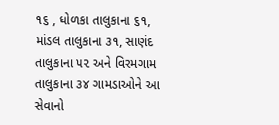૧૬ , ધોળકા તાલુકાના ૬૧, માંડલ તાલુકાના ૩૧, સાણંદ તાલુકાના ૫૨ અને વિરમગામ તાલુકાના ૩૪ ગામડાઓને આ સેવાનો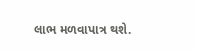લાભ મળવાપાત્ર થશે.